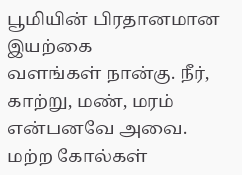பூமியின் பிரதானமான இயற்கை
வளங்கள் நான்கு. நீர், காற்று, மண், மரம் என்பனவே அவை.
மற்ற கோல்கள்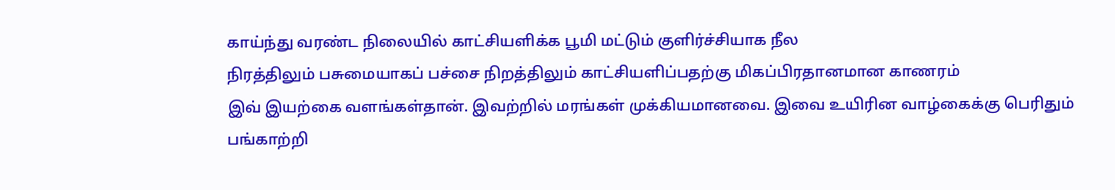காய்ந்து வரண்ட நிலையில் காட்சியளிக்க பூமி மட்டும் குளிர்ச்சியாக நீல
நிரத்திலும் பசுமையாகப் பச்சை நிறத்திலும் காட்சியளிப்பதற்கு மிகப்பிரதானமான காணரம்
இவ் இயற்கை வளங்கள்தான். இவற்றில் மரங்கள் முக்கியமானவை. இவை உயிரின வாழ்கைக்கு பெரிதும்
பங்காற்றி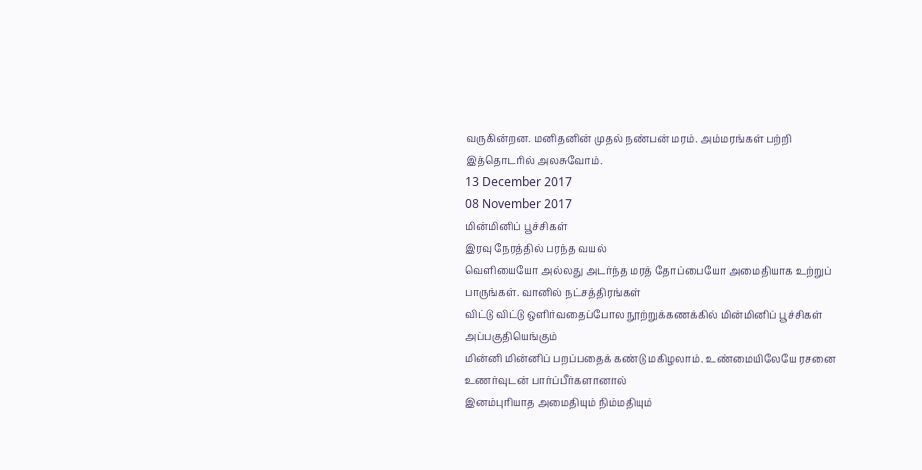வருகின்றன. மனிதனின் முதல் நண்பன் மரம். அம்மரங்கள் பற்றி இத்தொடரில் அலசுவோம்.
13 December 2017
08 November 2017
மின்மினிப் பூச்சிகள்
இரவு நேரத்தில் பரந்த வயல்
வெளியையோ அல்லது அடர்ந்த மரத் தோப்பையோ அமைதியாக உற்றுப் பாருங்கள். வானில் நட்சத்திரங்கள்
விட்டு விட்டு ஒளிர்வதைப்போல நூற்றுக்கணக்கில் மின்மினிப் பூச்சிகள் அப்பகுதியெங்கும்
மின்னி மின்னிப் பறப்பதைக் கண்டு மகிழலாம். உண்மையிலேயே ரசனை உணர்வுடன் பார்ப்பீர்களானால்
இனம்புரியாத அமைதியும் நிம்மதியும்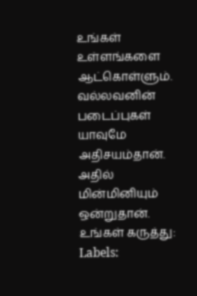உங்கள் உள்ளங்களை ஆட்கொள்ளும். வல்லவனின் படைப்புகள்
யாவுமே அதிசயம்தான். அதில் மின்மினியும் ஒன்றுதான்.
உங்கள் கருத்து:
Labels: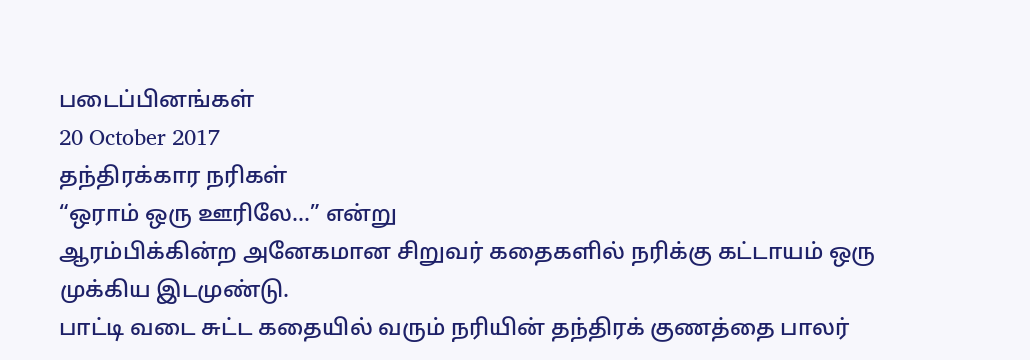படைப்பினங்கள்
20 October 2017
தந்திரக்கார நரிகள்
“ஒராம் ஒரு ஊரிலே…” என்று
ஆரம்பிக்கின்ற அனேகமான சிறுவர் கதைகளில் நரிக்கு கட்டாயம் ஒரு முக்கிய இடமுண்டு.
பாட்டி வடை சுட்ட கதையில் வரும் நரியின் தந்திரக் குணத்தை பாலர்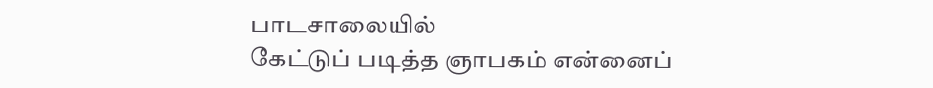பாடசாலையில்
கேட்டுப் படித்த ஞாபகம் என்னைப்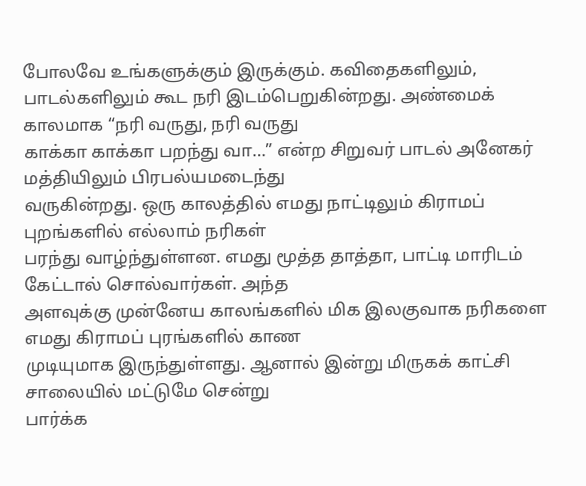போலவே உங்களுக்கும் இருக்கும். கவிதைகளிலும்,
பாடல்களிலும் கூட நரி இடம்பெறுகின்றது. அண்மைக் காலமாக “நரி வருது, நரி வருது
காக்கா காக்கா பறந்து வா…” என்ற சிறுவர் பாடல் அனேகர் மத்தியிலும் பிரபல்யமடைந்து
வருகின்றது. ஒரு காலத்தில் எமது நாட்டிலும் கிராமப் புறங்களில் எல்லாம் நரிகள்
பரந்து வாழ்ந்துள்ளன. எமது மூத்த தாத்தா, பாட்டி மாரிடம் கேட்டால் சொல்வார்கள். அந்த
அளவுக்கு முன்னேய காலங்களில் மிக இலகுவாக நரிகளை எமது கிராமப் புரங்களில் காண
முடியுமாக இருந்துள்ளது. ஆனால் இன்று மிருகக் காட்சி சாலையில் மட்டுமே சென்று
பார்க்க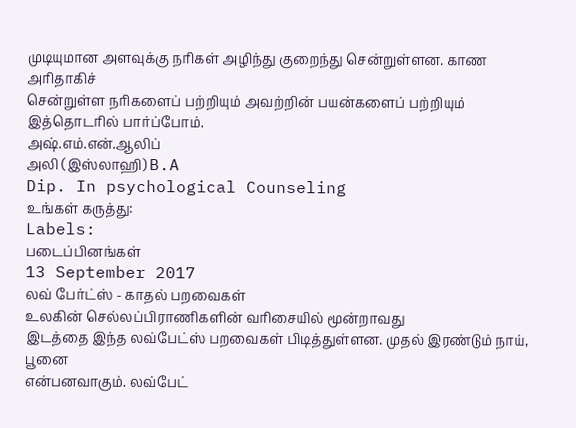முடியுமான அளவுக்கு நரிகள் அழிந்து குறைந்து சென்றுள்ளன. காண அரிதாகிச்
சென்றுள்ள நரிகளைப் பற்றியும் அவற்றின் பயன்களைப் பற்றியும் இத்தொடரில் பார்ப்போம்.
அஷ்.எம்.என்.ஆலிப்
அலி (இஸ்லாஹி) B.A
Dip. In psychological Counseling
உங்கள் கருத்து:
Labels:
படைப்பினங்கள்
13 September 2017
லவ் பேர்ட்ஸ் - காதல் பறவைகள்
உலகின் செல்லப்பிராணிகளின் வரிசையில் மூன்றாவது
இடத்தை இந்த லவ்பேட்ஸ் பறவைகள் பிடித்துள்ளன. முதல் இரண்டும் நாய், பூனை
என்பனவாகும். லவ்பேட்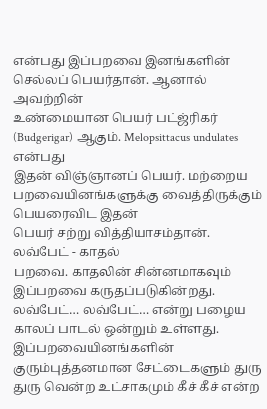என்பது இப்பறவை இனங்களின் செல்லப் பெயர்தான். ஆனால் அவற்றின்
உண்மையான பெயர் பட்ஜ்ரிகர் (Budgerigar) ஆகும். Melopsittacus undulates என்பது
இதன் விஞ்ஞானப் பெயர். மற்றைய பறவையினங்களுக்கு வைத்திருக்கும் பெயரைவிட இதன்
பெயர் சற்று வித்தியாசம்தான். லவ்பேட் - காதல்
பறவை. காதலின் சின்னமாகவும் இப்பறவை கருதப்படுகின்றது. லவ்பேட்… லவ்பேட்… என்று பழைய காலப் பாடல் ஒன்றும் உள்ளது. இப்பறவையினங்களின் குரும்புத்தனமான சேட்டைகளும் துரு துரு வென்ற உட்சாகமும் கீச் கீச் என்ற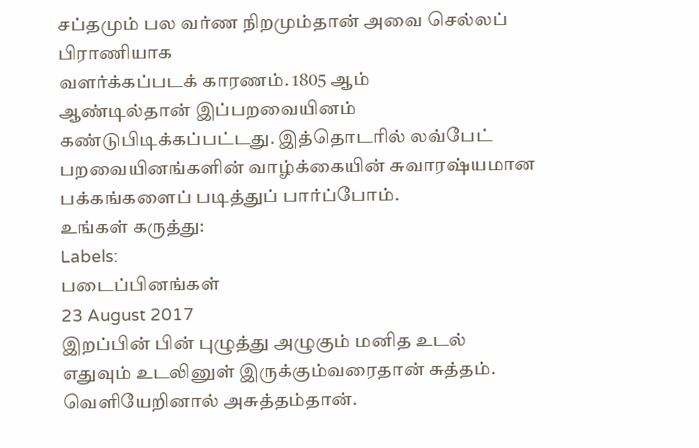சப்தமும் பல வர்ண நிறமும்தான் அவை செல்லப் பிராணியாக
வளர்க்கப்படக் காரணம். 1805 ஆம்
ஆண்டில்தான் இப்பறவையினம் கண்டுபிடிக்கப்பட்டது. இத்தொடரில் லவ்பேட் பறவையினங்களின் வாழ்க்கையின் சுவாரஷ்யமான பக்கங்களைப் படித்துப் பார்ப்போம்.
உங்கள் கருத்து:
Labels:
படைப்பினங்கள்
23 August 2017
இறப்பின் பின் புழுத்து அழுகும் மனித உடல்
எதுவும் உடலினுள் இருக்கும்வரைதான் சுத்தம். வெளியேறினால் அசுத்தம்தான்.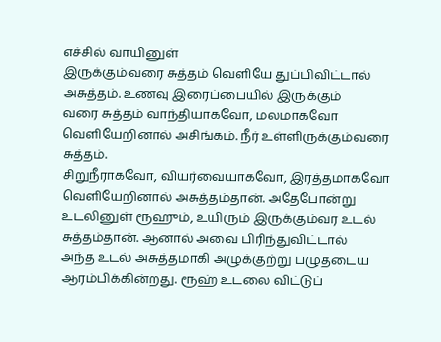எச்சில் வாயினுள்
இருக்கும்வரை சுத்தம் வெளியே துப்பிவிட்டால் அசுத்தம். உணவு இரைப்பையில் இருக்கும்
வரை சுத்தம் வாந்தியாகவோ, மலமாகவோ வெளியேறினால் அசிங்கம். நீர் உள்ளிருக்கும்வரை சுத்தம்.
சிறுநீராகவோ, வியர்வையாகவோ, இரத்தமாகவோ வெளியேறினால் அசுத்தம்தான். அதேபோன்று உடலினுள் ரூஹும், உயிரும் இருக்கும்வர உடல் சுத்தம்தான். ஆனால் அவை பிரிந்துவிட்டால்
அந்த உடல் அசுத்தமாகி அழுக்குற்று பழுதடைய ஆரம்பிக்கின்றது. ரூஹ் உடலை விட்டுப்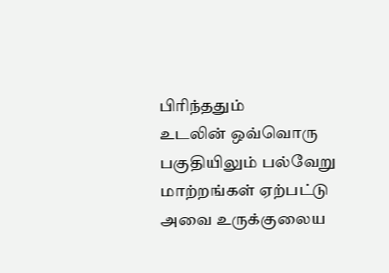பிரிந்ததும்
உடலின் ஒவ்வொரு பகுதியிலும் பல்வேறு மாற்றங்கள் ஏற்பட்டு அவை உருக்குலைய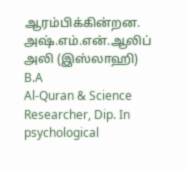ஆரம்பிக்கின்றன.
அஷ்.எம்.என்.ஆலிப் அலி (இஸ்லாஹி) B.A
Al-Quran & Science Researcher, Dip. In psychological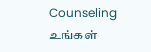Counseling
உங்கள்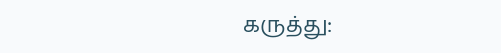கருத்து: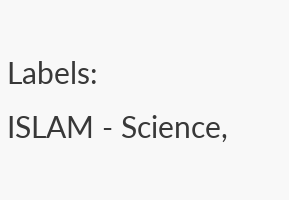Labels:
ISLAM - Science,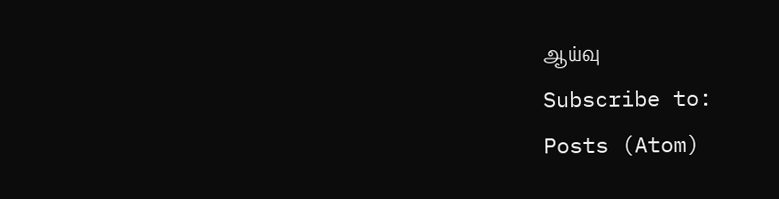ஆய்வு
Subscribe to:
Posts (Atom)